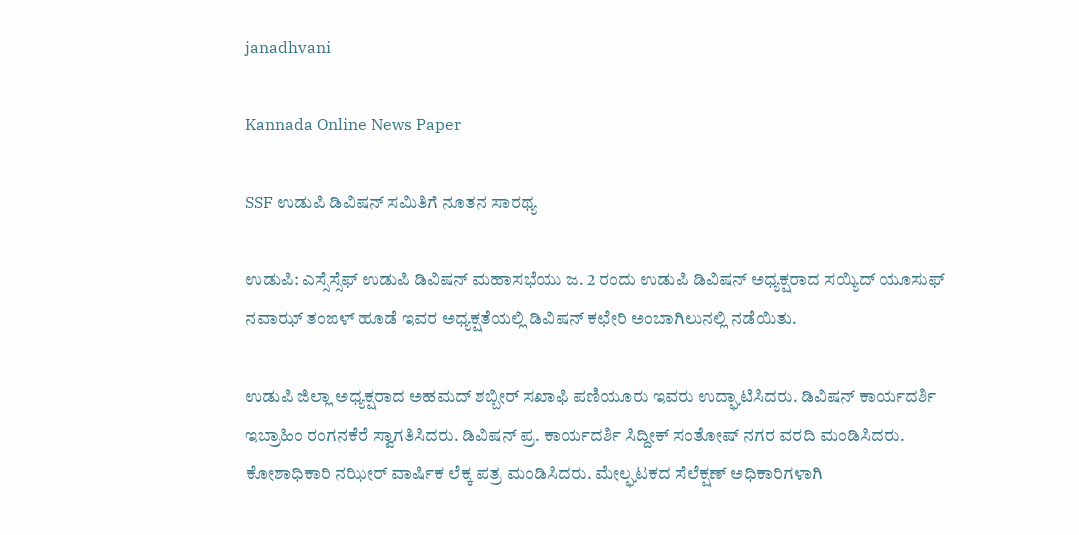janadhvani

Kannada Online News Paper

SSF ಉಡುಪಿ ಡಿವಿಷನ್ ಸಮಿತಿಗೆ ನೂತನ ಸಾರಥ್ಯ

ಉಡುಪಿ: ಎಸ್ಸೆಸ್ಸೆಫ್ ಉಡುಪಿ ಡಿವಿಷನ್ ಮಹಾಸಭೆಯು ಜ. 2 ರಂದು ಉಡುಪಿ ಡಿವಿಷನ್ ಅಧ್ಯಕ್ಷರಾದ ಸಯ್ಯಿದ್ ಯೂಸುಫ್ ನವಾಝ್ ತಂಙಳ್ ಹೂಡೆ ಇವರ ಅಧ್ಯಕ್ಷತೆಯಲ್ಲಿ ಡಿವಿಷನ್ ಕಛೇರಿ ಅಂಬಾಗಿಲುನಲ್ಲಿ ನಡೆಯಿತು.

ಉಡುಪಿ ಜಿಲ್ಲಾ ಅಧ್ಯಕ್ಷರಾದ ಅಹಮದ್ ಶಬ್ಬೀರ್ ಸಖಾಫಿ ಪಣಿಯೂರು ಇವರು ಉದ್ಘಾಟಿಸಿದರು. ಡಿವಿಷನ್ ಕಾರ್ಯದರ್ಶಿ ಇಬ್ರಾಹಿಂ ರಂಗನಕೆರೆ ಸ್ವಾಗತಿಸಿದರು. ಡಿವಿಷನ್ ಪ್ರ. ಕಾರ್ಯದರ್ಶಿ ಸಿದ್ದೀಕ್ ಸಂತೋಷ್ ನಗರ ವರದಿ ಮಂಡಿಸಿದರು. ಕೋಶಾಧಿಕಾರಿ ನಝೀರ್ ವಾರ್ಷಿಕ ಲೆಕ್ಕ ಪತ್ರ ಮಂಡಿಸಿದರು. ಮೇಲ್ಘಟಕದ ಸೆಲೆಕ್ಷಣ್ ಅಧಿಕಾರಿಗಳಾಗಿ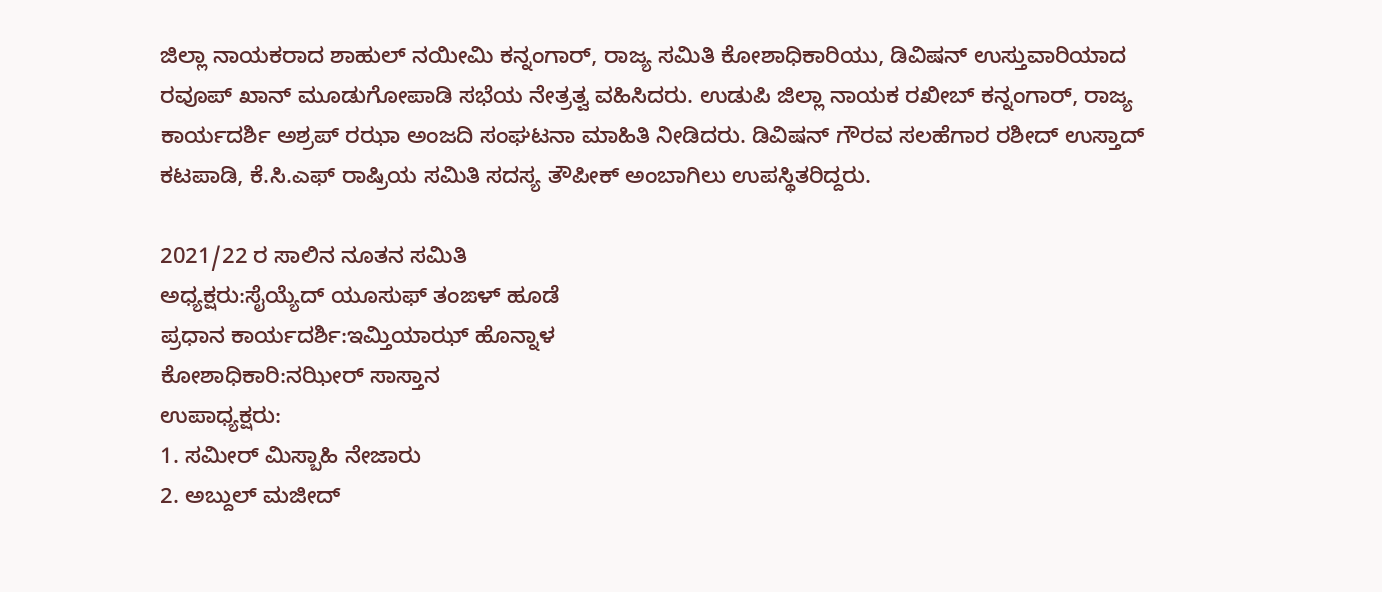ಜಿಲ್ಲಾ ನಾಯಕರಾದ ಶಾಹುಲ್ ನಯೀಮಿ ಕನ್ನಂಗಾರ್, ರಾಜ್ಯ ಸಮಿತಿ ಕೋಶಾಧಿಕಾರಿಯು, ಡಿವಿಷನ್ ಉಸ್ತುವಾರಿಯಾದ ರವೂಪ್ ಖಾನ್ ಮೂಡುಗೋಪಾಡಿ ಸಭೆಯ ನೇತ್ರತ್ವ ವಹಿಸಿದರು. ಉಡುಪಿ ಜಿಲ್ಲಾ ನಾಯಕ ರಖೀಬ್ ಕನ್ನಂಗಾರ್, ರಾಜ್ಯ ಕಾರ್ಯದರ್ಶಿ ಅಶ್ರಪ್ ರಝಾ ಅಂಜದಿ ಸಂಘಟನಾ ಮಾಹಿತಿ ನೀಡಿದರು. ಡಿವಿಷನ್ ಗೌರವ ಸಲಹೆಗಾರ ರಶೀದ್ ಉಸ್ತಾದ್ ಕಟಪಾಡಿ, ಕೆ.ಸಿ.ಎಫ್ ರಾಷ್ರಿಯ ಸಮಿತಿ ಸದಸ್ಯ ತೌಪೀಕ್ ಅಂಬಾಗಿಲು ಉಪಸ್ಥಿತರಿದ್ದರು.

2021/22 ರ ಸಾಲಿನ ನೂತನ ಸಮಿತಿ
ಅಧ್ಯಕ್ಷರು:ಸೈಯ್ಯೆದ್ ಯೂಸುಫ್ ತಂಙಳ್ ಹೂಡೆ
ಪ್ರಧಾನ ಕಾರ್ಯದರ್ಶಿ:ಇಮ್ತಿಯಾಝ್ ಹೊನ್ನಾಳ
ಕೋಶಾಧಿಕಾರಿ:ನಝೀರ್ ಸಾಸ್ತಾನ
ಉಪಾಧ್ಯಕ್ಷರು:
1. ಸಮೀರ್ ಮಿಸ್ಬಾಹಿ ನೇಜಾರು
2. ಅಬ್ದುಲ್ ಮಜೀದ್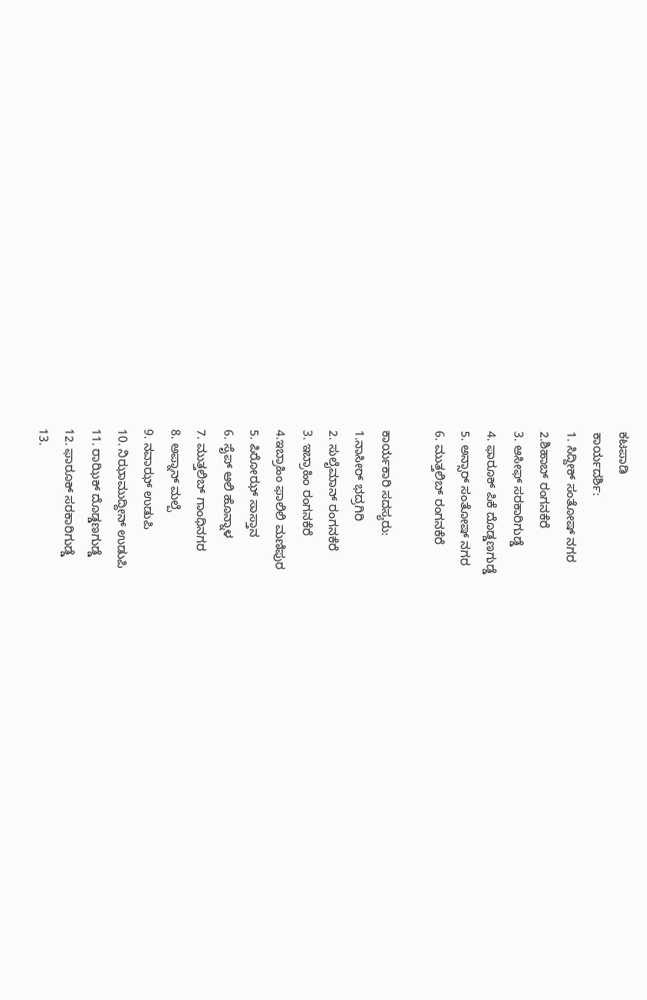ಕಟಪಾಡಿ
ಕಾರ್ಯದರ್ಶಿ:
1. ಸಿದ್ದೀಕ್ ಸಂತೋಷ್ ನಗರ
2.ಶಿಹಾಬ್ ರಂಗನಕೆರೆ
3. ಆಸೀಫ್ ಸರಕಾರಿಗುಡ್ಡೆ
4. ಫಾರೂಕ್ ಪಿಕೆ ದೊಡ್ಡಣಗುಡ್ಡೆ
5. ಅನ್ಸಾರ್ ಸಂತೋಷ್ ನಗರ
6. ಮುತ್ತಲಿಬ್ ರಂಗನಕೆರೆ

ಕಾರ್ಯಕಾರಿ ಸದಸ್ಯರು:
1.ನಾಸೀರ್ ಭದ್ರಗಿರಿ
2. ಸುಲೈಮಾನ್ ರಂಗನಕೆರೆ
3. ಇಬ್ರಾಹಿಂ ರಂಗನಕೆರೆ
4.ಇಬ್ರಾಹಿಂ ಫಾಲಿಲಿ ಮಣಿಪುರ
5. ಪಿರೋಝ್ ಸಾಸ್ತಾನ
6. ಸೈಪ್ ಆಲಿ ಹೊನ್ನಾಳ
7. ಮುತ್ತಲಿಬ್ ಗಾಂಧಿನಗರ
8. ಅಪ್ನಾನ್ ಮಲ್ಪೆ
9. ನವಾಝ್ ಉಡುಪಿ
10. ನಿಝಾಮುದ್ದೀನ್ ಉಡುಪಿ
11. ರಾಝಿಕ್ ದೊಡ್ಡಣಗುಡ್ಡೆ
12. ಫಾರೂಕ್ ಸರಕಾರಿಗುಡ್ಡೆ
13.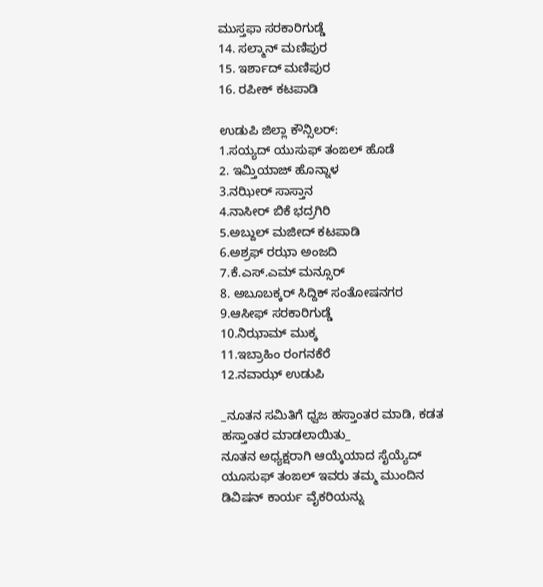ಮುಸ್ತಫಾ ಸರಕಾರಿಗುಡ್ಡೆ
14. ಸಲ್ಮಾನ್ ಮಣಿಪುರ
15. ಇರ್ಶಾದ್ ಮಣಿಪುರ
16. ರಪೀಕ್ ಕಟಪಾಡಿ

ಉಡುಪಿ ಜಿಲ್ಲಾ ಕೌನ್ಸಿಲರ್:
1.ಸಯ್ಯದ್ ಯುಸುಫ್ ತಂಙಲ್ ಹೊಡೆ
2. ಇಮ್ತಿಯಾಜ್ ಹೊನ್ನಾಳ
3.ನಝೀರ್ ಸಾಸ್ತಾನ
4.ನಾಸೀರ್ ಬಿಕೆ ಭದ್ರಗಿರಿ
5.ಅಬ್ದುಲ್ ಮಜೀದ್ ಕಟಪಾಡಿ
6.ಅಶ್ರಫ್ ರಝಾ ಅಂಜದಿ
7.ಕೆ.ಎಸ್.ಎಮ್ ಮನ್ಸೂರ್
8. ಅಬೂಬಕ್ಕರ್ ಸಿದ್ದಿಕ್ ಸಂತೋಷನಗರ
9.ಆಸೀಫ್ ಸರಕಾರಿಗುಡ್ಡೆ
10.ನಿಝಾಮ್ ಮುಕ್ಕ
11.ಇಬ್ರಾಹಿಂ ರಂಗನಕೆರೆ
12.ನವಾಝ್ ಉಡುಪಿ

_ನೂತನ ಸಮಿತಿಗೆ ಧ್ವಜ ಹಸ್ತಾಂತರ ಮಾಡಿ, ಕಡತ ಹಸ್ತಾಂತರ ಮಾಡಲಾಯಿತು_
ನೂತನ ಅಧ್ಯಕ್ಷರಾಗಿ ಆಯ್ಕೆಯಾದ ಸೈಯ್ಯೆದ್ ಯೂಸುಫ್ ತಂಙಲ್ ಇವರು ತಮ್ಮ ಮುಂದಿನ ಡಿವಿಷನ್ ಕಾರ್ಯ ವೈಕರಿಯನ್ನು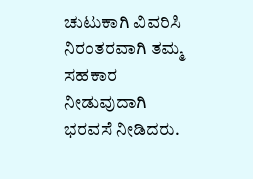ಚುಟುಕಾಗಿ ವಿವರಿಸಿ ನಿರಂತರವಾಗಿ ತಮ್ಮ ಸಹಕಾರ ನೀಡುವುದಾಗಿ ಭರವಸೆ ನೀಡಿದರು.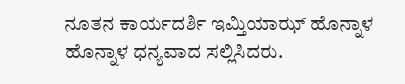ನೂತನ ಕಾರ್ಯದರ್ಶಿ ಇಮ್ತಿಯಾಝ್ ಹೊನ್ನಾಳ ಹೊನ್ನಾಳ ಧನ್ಯವಾದ ಸಲ್ಲಿಸಿದರು.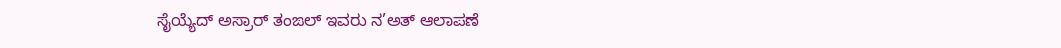ಸೈಯ್ಯೆದ್ ಅಸ್ರಾರ್ ತಂಙಲ್ ಇವರು ನ’ಅತ್ ಆಲಾಪಣೆ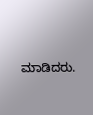ಮಾಡಿದರು.